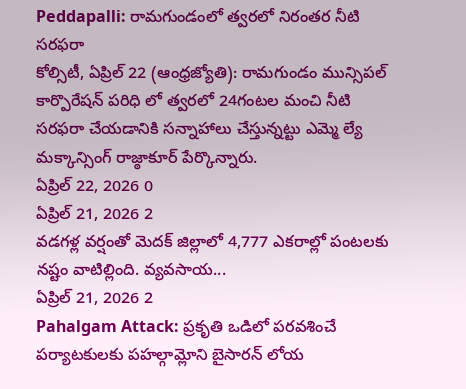Peddapalli: రామగుండంలో త్వరలో నిరంతర నీటి సరఫరా
కోల్సిటీ, ఏప్రిల్ 22 (ఆంధ్రజ్యోతి): రామగుండం మున్సిపల్ కార్పొరేషన్ పరిధి లో త్వరలో 24గంటల మంచి నీటి సరఫరా చేయడానికి సన్నాహాలు చేస్తున్నట్టు ఎమ్మె ల్యే మక్కాన్సింగ్ రాజ్ఠాకూర్ పేర్కొన్నారు.
ఏప్రిల్ 22, 2026 0
ఏప్రిల్ 21, 2026 2
వడగళ్ల వర్షంతో మెదక్ జిల్లాలో 4,777 ఎకరాల్లో పంటలకు నష్టం వాటిల్లింది. వ్యవసాయ...
ఏప్రిల్ 21, 2026 2
Pahalgam Attack: ప్రకృతి ఒడిలో పరవశించే పర్యాటకులకు పహల్గామ్లోని బైసారన్ లోయ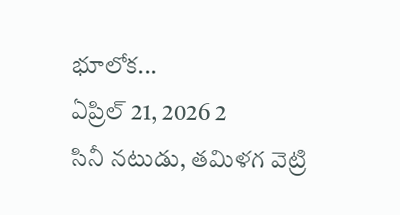భూలోక...
ఏప్రిల్ 21, 2026 2
సినీ నటుడు, తమిళగ వెట్రి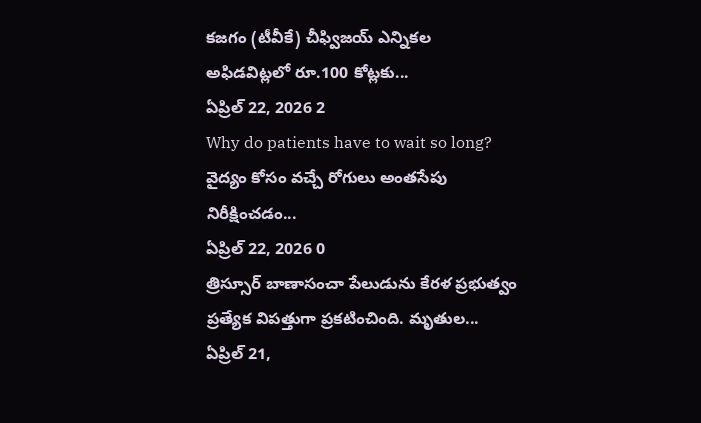కజగం (టీవీకే) చీఫ్విజయ్ ఎన్నికల అఫిడవిట్లలో రూ.100 కోట్లకు...
ఏప్రిల్ 22, 2026 2
Why do patients have to wait so long? వైద్యం కోసం వచ్చే రోగులు అంతసేపు నిరీక్షించడం...
ఏప్రిల్ 22, 2026 0
త్రిస్సూర్ బాణాసంచా పేలుడును కేరళ ప్రభుత్వం ప్రత్యేక విపత్తుగా ప్రకటించింది. మృతుల...
ఏప్రిల్ 21,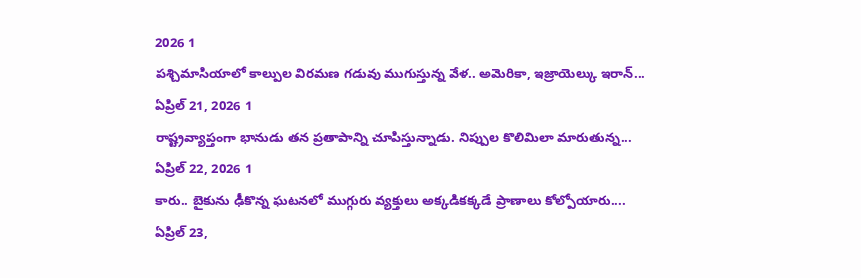2026 1
పశ్చిమాసియాలో కాల్పుల విరమణ గడువు ముగుస్తున్న వేళ.. అమెరికా, ఇజ్రాయెల్కు ఇరాన్...
ఏప్రిల్ 21, 2026 1
రాష్ట్రవ్యాప్తంగా భానుడు తన ప్రతాపాన్ని చూపిస్తున్నాడు. నిప్పుల కొలిమిలా మారుతున్న...
ఏప్రిల్ 22, 2026 1
కారు.. బైకును ఢీకొన్న ఘటనలో ముగ్గురు వ్యక్తులు అక్కడికక్కడే ప్రాణాలు కోల్పోయారు....
ఏప్రిల్ 23,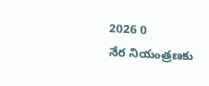2026 0
నేర నియంత్రణకు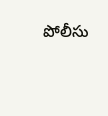పోలీసు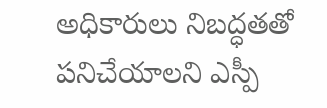అధికారులు నిబద్ధతతో పనిచేయాలని ఎస్పీ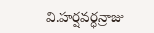వి.హర్షవర్ధన్రాజు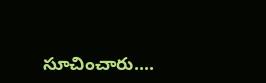సూచించారు....